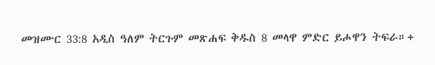መዝሙር 33:8 አዲስ ዓለም ትርጉም መጽሐፍ ቅዱስ 8 መላዋ ምድር ይሖዋን ትፍራ።+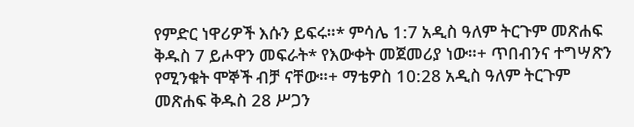የምድር ነዋሪዎች እሱን ይፍሩ።* ምሳሌ 1:7 አዲስ ዓለም ትርጉም መጽሐፍ ቅዱስ 7 ይሖዋን መፍራት* የእውቀት መጀመሪያ ነው።+ ጥበብንና ተግሣጽን የሚንቁት ሞኞች ብቻ ናቸው።+ ማቴዎስ 10:28 አዲስ ዓለም ትርጉም መጽሐፍ ቅዱስ 28 ሥጋን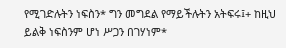የሚገድሉትን ነፍስን* ግን መግደል የማይችሉትን አትፍሩ፤+ ከዚህ ይልቅ ነፍስንም ሆነ ሥጋን በገሃነም*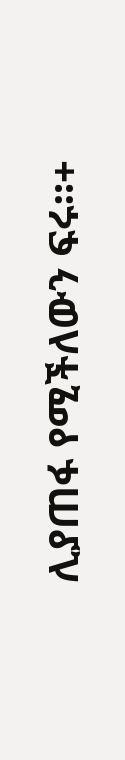ሊያጠፋ የሚችለውን ፍሩ።+